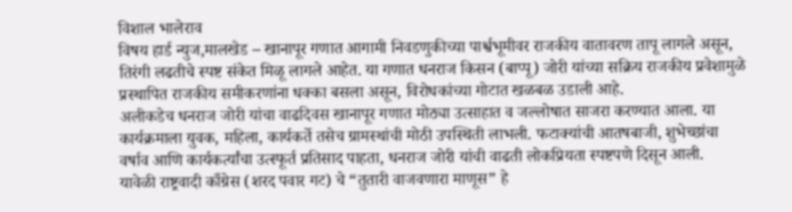विशाल भालेराव
विषय हार्ड न्युज,मालखेड – खानापूर गणात आगामी निवडणुकीच्या पार्श्वभूमीवर राजकीय वातावरण तापू लागले असून, तिरंगी लढतीचे स्पष्ट संकेत मिळू लागले आहेत. या गणात धनराज किसन (बाप्पू) जोरी यांच्या सक्रिय राजकीय प्रवेशामुळे प्रस्थापित राजकीय समीकरणांना धक्का बसला असून, विरोधकांच्या गोटात खळबळ उडाली आहे.
अलीकडेच धनराज जोरी यांचा वाढदिवस खानापूर गणात मोठ्या उत्साहात व जल्लोषात साजरा करण्यात आला. या कार्यक्रमाला युवक, महिला, कार्यकर्ते तसेच ग्रामस्थांची मोठी उपस्थिती लाभली. फटाक्यांची आतषबाजी, शुभेच्छांचा वर्षाव आणि कार्यकर्त्यांचा उत्स्फूर्त प्रतिसाद पाहता, धनराज जोरी यांची वाढती लोकप्रियता स्पष्टपणे दिसून आली.
यावेळी राष्ट्रवादी काँग्रेस (शरद पवार गट) चे “तुतारी वाजवणारा माणूस” हे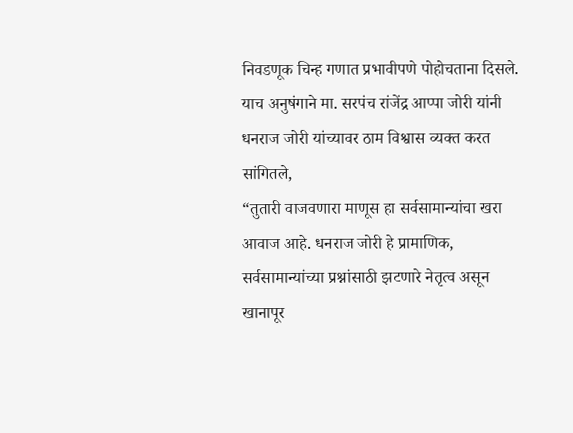निवडणूक चिन्ह गणात प्रभावीपणे पोहोचताना दिसले. याच अनुषंगाने मा. सरपंच रांजेंद्र आप्पा जोरी यांनी धनराज जोरी यांच्यावर ठाम विश्वास व्यक्त करत सांगितले,
“तुतारी वाजवणारा माणूस हा सर्वसामान्यांचा खरा आवाज आहे. धनराज जोरी हे प्रामाणिक, सर्वसामान्यांच्या प्रश्नांसाठी झटणारे नेतृत्व असून खानापूर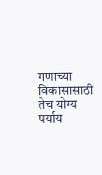गणाच्या विकासासाठी तेच योग्य पर्याय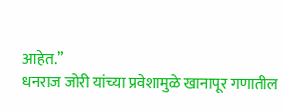आहेत.”
धनराज जोरी यांच्या प्रवेशामुळे खानापूर गणातील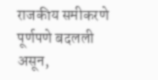राजकीय समीकरणे पूर्णपणे बदलली असून,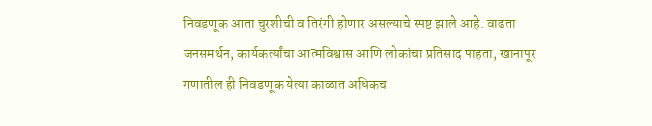निवडणूक आता चुरशीची व तिरंगी होणार असल्याचे स्पष्ट झाले आहे. वाढता जनसमर्थन, कार्यकर्त्यांचा आत्मविश्वास आणि लोकांचा प्रतिसाद पाहता, खानापूर गणातील ही निवडणूक येत्या काळात अधिकच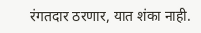रंगतदार ठरणार, यात शंका नाही.